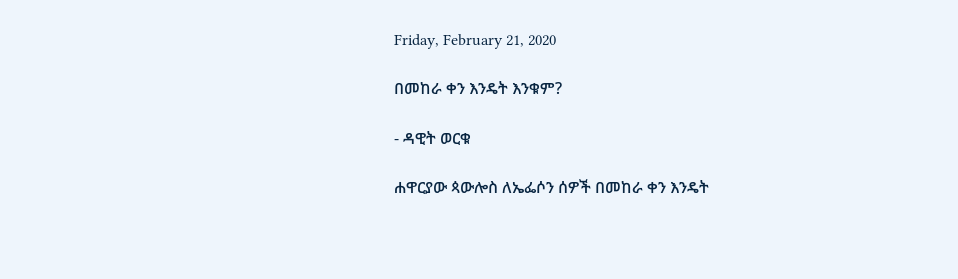Friday, February 21, 2020

በመከራ ቀን እንዴት እንቁም?

- ዳዊት ወርቁ

ሐዋርያው ጳውሎስ ለኤፌሶን ሰዎች በመከራ ቀን እንዴት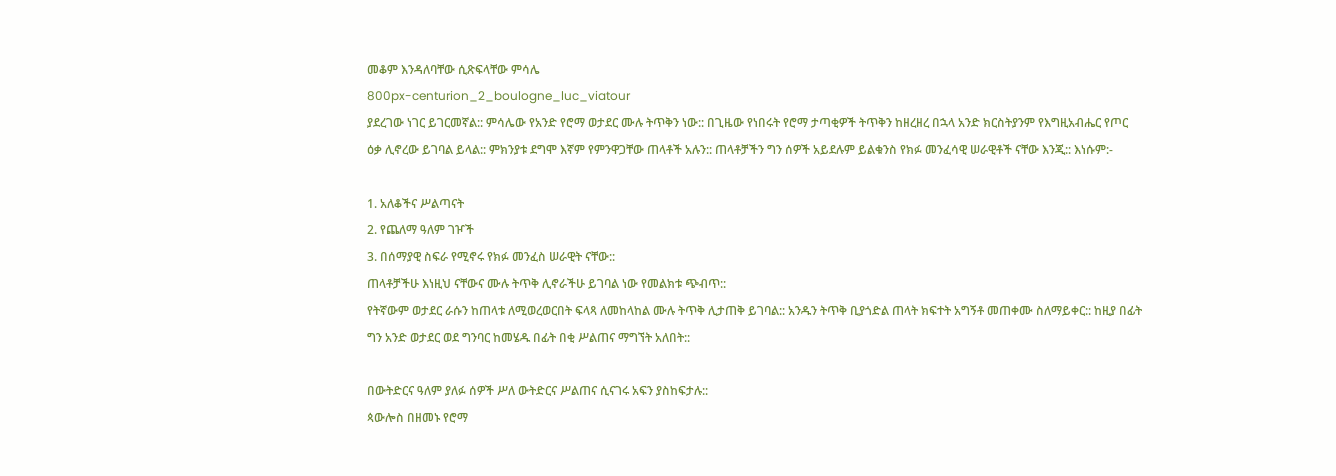መቆም እንዳለባቸው ሲጽፍላቸው ምሳሌ
800px-centurion_2_boulogne_luc_viatour
ያደረገው ነገር ይገርመኛል:: ምሳሌው የአንድ የሮማ ወታደር ሙሉ ትጥቅን ነው:: በጊዜው የነበሩት የሮማ ታጣቂዎች ትጥቅን ከዘረዘረ በኋላ አንድ ክርስትያንም የእግዚአብሔር የጦር ዕቃ ሊኖረው ይገባል ይላል:: ምክንያቱ ደግሞ እኛም የምንዋጋቸው ጠላቶች አሉን:: ጠላቶቻችን ግን ሰዎች አይደሉም ይልቁንስ የክፉ መንፈሳዊ ሠራዊቶች ናቸው እንጂ:: እነሱም:-

1. አለቆችና ሥልጣናት
2. የጨለማ ዓለም ገዦች
3. በሰማያዊ ስፍራ የሚኖሩ የክፉ መንፈስ ሠራዊት ናቸው::
ጠላቶቻችሁ እነዚህ ናቸውና ሙሉ ትጥቅ ሊኖራችሁ ይገባል ነው የመልክቱ ጭብጥ::
የትኛውም ወታደር ራሱን ከጠላቱ ለሚወረወርበት ፍላጻ ለመከላከል ሙሉ ትጥቅ ሊታጠቅ ይገባል:: አንዱን ትጥቅ ቢያጎድል ጠላት ክፍተት አግኝቶ መጠቀሙ ስለማይቀር:: ከዚያ በፊት ግን አንድ ወታደር ወደ ግንባር ከመሄዱ በፊት በቂ ሥልጠና ማግኘት አለበት::

በውትድርና ዓለም ያለፉ ሰዎች ሥለ ውትድርና ሥልጠና ሲናገሩ አፍን ያስከፍታሉ::
ጳውሎስ በዘመኑ የሮማ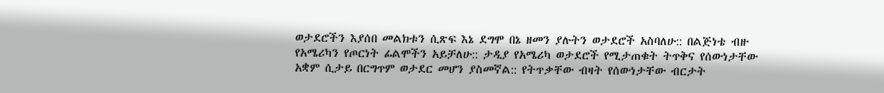ወታደሮችን እያሰበ መልክቱን ሲጽፍ እኔ ደግሞ በኔ ዘመን ያሉትን ወታደሮች አስባለሁ:: በልጅነቴ ብዙ የአሜሪካን የጦርነት ፊልሞችን አይቻለሁ:: ታዲያ የአሜሪካ ወታደሮች የሚታጠቁት ትጥቅና የሰውነታቸው አቋም ሲታይ በርግጥም ወታደር መሆን ያስመኛል:: የትጥቃቸው ብዛት የሰውነታቸው ብርታት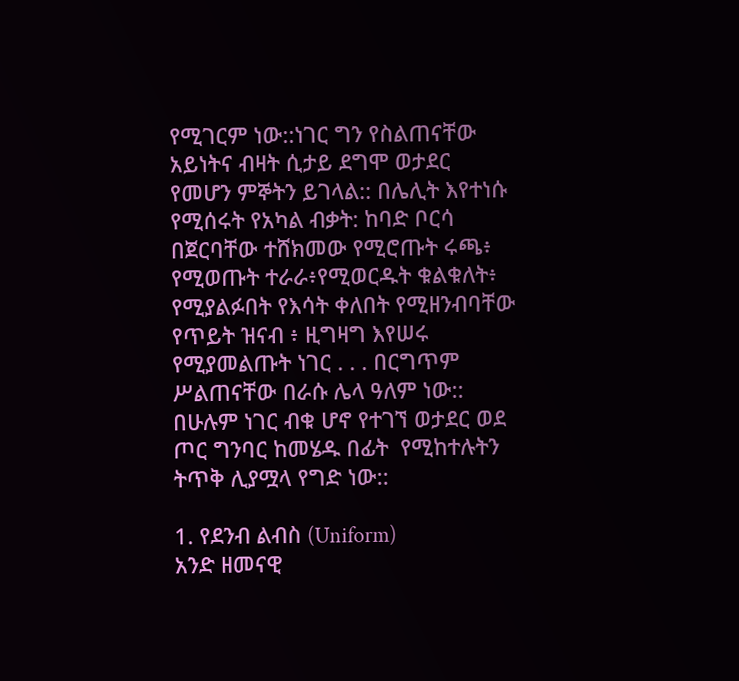የሚገርም ነው::ነገር ግን የስልጠናቸው አይነትና ብዛት ሲታይ ደግሞ ወታደር የመሆን ምኞትን ይገላል:: በሌሊት እየተነሱ የሚሰሩት የአካል ብቃት: ከባድ ቦርሳ በጀርባቸው ተሸክመው የሚሮጡት ሩጫ፥ የሚወጡት ተራራ፥የሚወርዱት ቁልቁለት፥ የሚያልፉበት የእሳት ቀለበት የሚዘንብባቸው የጥይት ዝናብ ፥ ዚግዛግ እየሠሩ የሚያመልጡት ነገር . . . በርግጥም ሥልጠናቸው በራሱ ሌላ ዓለም ነው::
በሁሉም ነገር ብቁ ሆኖ የተገኘ ወታደር ወደ ጦር ግንባር ከመሄዱ በፊት  የሚከተሉትን ትጥቅ ሊያሟላ የግድ ነው::

1. የደንብ ልብስ (Uniform)
አንድ ዘመናዊ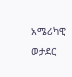አሜሪካዊ ወታደር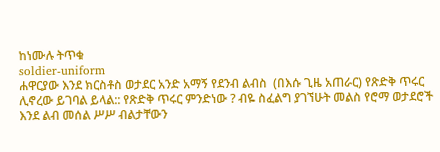ከነሙሉ ትጥቁ
soldier-uniform
ሐዋርያው እንደ ክርስቶስ ወታደር አንድ አማኝ የደንብ ልብስ  (በእሱ ጊዜ አጠራር) የጽድቅ ጥሩር ሊኖረው ይገባል ይላል:: የጽድቅ ጥሩር ምንድነው ? ብዬ ስፈልግ ያገኘሁት መልስ የሮማ ወታደሮች  እንደ ልብ መሰል ሥሥ ብልታቸውን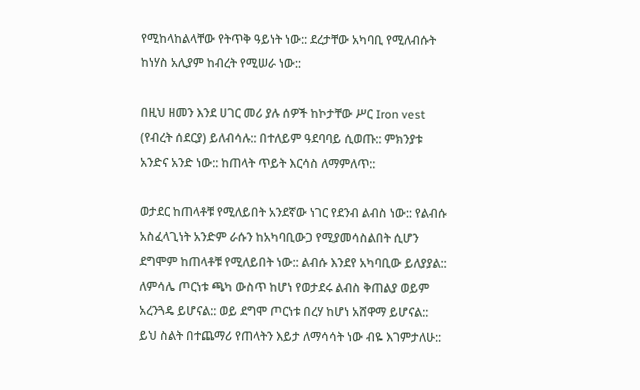የሚከላከልላቸው የትጥቅ ዓይነት ነው:: ደረታቸው አካባቢ የሚለብሱት ከነሃስ አሊያም ከብረት የሚሠራ ነው::

በዚህ ዘመን እንደ ሀገር መሪ ያሉ ሰዎች ከኮታቸው ሥር Iron vest (የብረት ሰደርያ) ይለብሳሉ:: በተለይም ዓደባባይ ሲወጡ:: ምክንያቱ አንድና አንድ ነው:: ከጠላት ጥይት እርሳስ ለማምለጥ::

ወታደር ከጠላቶቹ የሚለይበት አንደኛው ነገር የደንብ ልብስ ነው:: የልብሱ አስፈላጊነት አንድም ራሱን ከአካባቢውጋ የሚያመሳስልበት ሲሆን ደግሞም ከጠላቶቹ የሚለይበት ነው:: ልብሱ እንደየ አካባቢው ይለያያል:: ለምሳሌ ጦርነቱ ጫካ ውስጥ ከሆነ የወታደሩ ልብስ ቅጠልያ ወይም አረንጓዴ ይሆናል:: ወይ ደግሞ ጦርነቱ በረሃ ከሆነ አሸዋማ ይሆናል:: ይህ ስልት በተጨማሪ የጠላትን እይታ ለማሳሳት ነው ብዬ እገምታለሁ::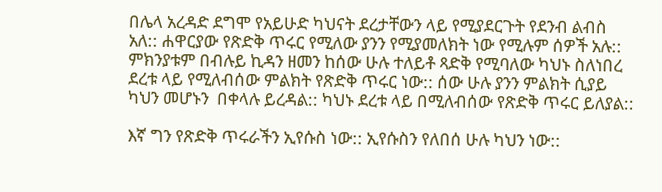በሌላ አረዳድ ደግሞ የአይሁድ ካህናት ደረታቸውን ላይ የሚያደርጉት የደንብ ልብስ አለ:: ሐዋርያው የጽድቅ ጥሩር የሚለው ያንን የሚያመለክት ነው የሚሉም ሰዎች አሉ:: ምክንያቱም በብሉይ ኪዳን ዘመን ከሰው ሁሉ ተለይቶ ጻድቅ የሚባለው ካህኑ ስለነበረ ደረቱ ላይ የሚለብሰው ምልክት የጽድቅ ጥሩር ነው:: ሰው ሁሉ ያንን ምልክት ሲያይ ካህን መሆኑን  በቀላሉ ይረዳል:: ካህኑ ደረቱ ላይ በሚለብሰው የጽድቅ ጥሩር ይለያል::

እኛ ግን የጽድቅ ጥሩራችን ኢየሱስ ነው:: ኢየሱስን የለበሰ ሁሉ ካህን ነው::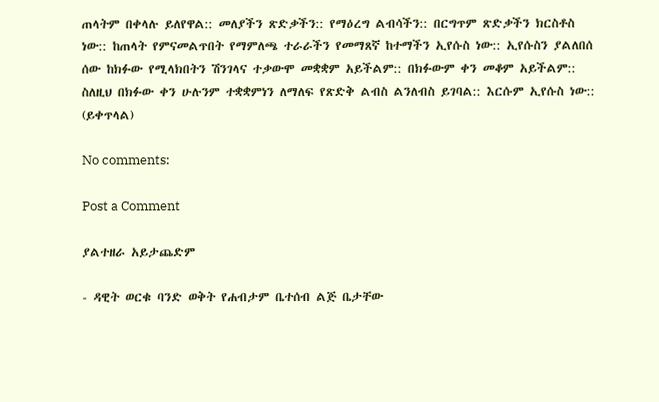ጠላትም በቀላሉ ይለየዋል:: መለያችን ጽድቃችን:: የማዕረግ ልብሳችን:: በርግጥም ጽድቃችን ክርስቶስ ነው:: ከጠላት የምናመልጥበት የማምለጫ ተራራችን የመማጸኛ ከተማችን ኢየሱስ ነው:: ኢየሱስን ያልለበሰ ሰው ከክፉው የሚላክበትን ሽንገላና ተቃውሞ መቋቋም አይችልም:: በክፉውም ቀን መቆም አይችልም:: ስለዚህ በክፉው ቀን ሁሉንም ተቋቋምነን ለማለፍ የጽድቅ ልብስ ልንለብስ ይገባል:: እርሱም ኢየሱስ ነው::
(ይቀጥላል)

No comments:

Post a Comment

ያልተዘራ አይታጨድም

- ዳዊት ወርቁ ባንድ ወቅት የሐብታም ቤተሰብ ልጅ ቤታቸው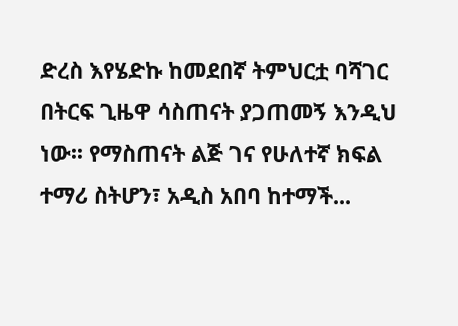ድረስ እየሄድኩ ከመደበኛ ትምህርቷ ባሻገር በትርፍ ጊዜዋ ሳስጠናት ያጋጠመኝ እንዲህ ነው፡፡ የማስጠናት ልጅ ገና የሁለተኛ ክፍል ተማሪ ስትሆን፣ አዲስ አበባ ከተማች...